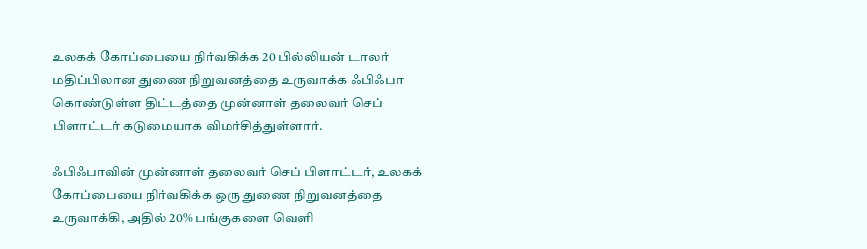உலகக் கோப்பையை நிர்வகிக்க 20 பில்லியன் டாலர் மதிப்பிலான துணை நிறுவனத்தை உருவாக்க ஃபிஃபா கொண்டுள்ள திட்டத்தை முன்னாள் தலைவர் செப் பிளாட்டர் கடுமையாக விமர்சித்துள்ளார்.

ஃபிஃபாவின் முன்னாள் தலைவர் செப் பிளாட்டர், உலகக் கோப்பையை நிர்வகிக்க ஒரு துணை நிறுவனத்தை உருவாக்கி, அதில் 20% பங்குகளை வெளி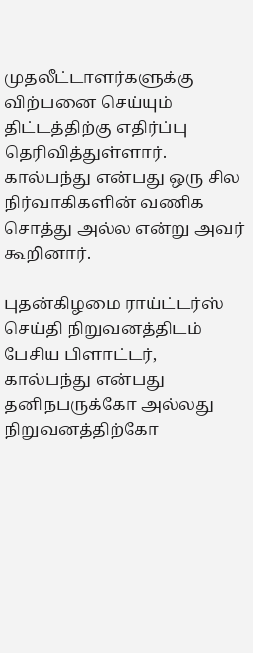முதலீட்டாளர்களுக்கு விற்பனை செய்யும் திட்டத்திற்கு எதிர்ப்பு தெரிவித்துள்ளார். கால்பந்து என்பது ஒரு சில நிர்வாகிகளின் வணிக சொத்து அல்ல என்று அவர் கூறினார்.

புதன்கிழமை ராய்ட்டர்ஸ் செய்தி நிறுவனத்திடம் பேசிய பிளாட்டர், கால்பந்து என்பது தனிநபருக்கோ அல்லது நிறுவனத்திற்கோ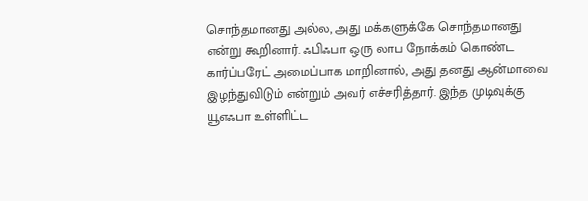சொந்தமானது அல்ல, அது மக்களுக்கே சொந்தமானது என்று கூறினார். ஃபிஃபா ஒரு லாப நோக்கம் கொண்ட கார்ப்பரேட் அமைப்பாக மாறினால், அது தனது ஆன்மாவை இழந்துவிடும் என்றும் அவர் எச்சரித்தார். இந்த முடிவுக்கு யூஎஃபா உள்ளிட்ட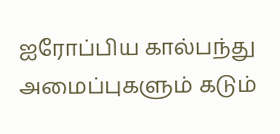ஐரோப்பிய கால்பந்து அமைப்புகளும் கடும்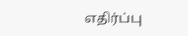எதிர்ப்பு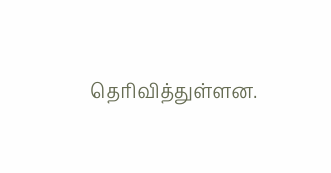தெரிவித்துள்ளன.